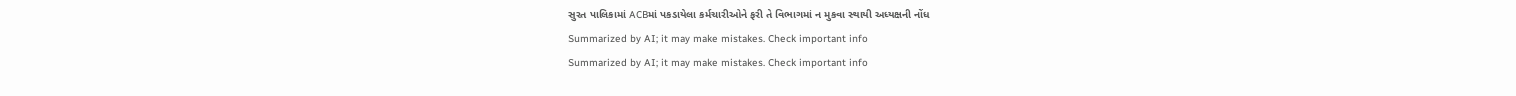સુરત પાલિકામાં ACBમાં પકડાયેલા કર્મચારીઓને ફરી તે વિભાગમાં ન મુકવા સ્થાયી અધ્યક્ષની નોંધ
Summarized by AI; it may make mistakes. Check important info
Summarized by AI; it may make mistakes. Check important info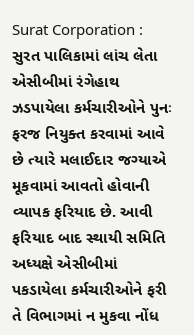Surat Corporation : સુરત પાલિકામાં લાંચ લેતા એસીબીમાં રંગેહાથ ઝડપાયેલા કર્મચારીઓને પુનઃ ફરજ નિયુક્ત કરવામાં આવે છે ત્યારે મલાઈદાર જગ્યાએ મૂકવામાં આવતો હોવાની વ્યાપક ફરિયાદ છે. આવી ફરિયાદ બાદ સ્થાયી સમિતિ અધ્યક્ષે એસીબીમાં પકડાયેલા કર્મચારીઓને ફરી તે વિભાગમાં ન મુકવા નોંધ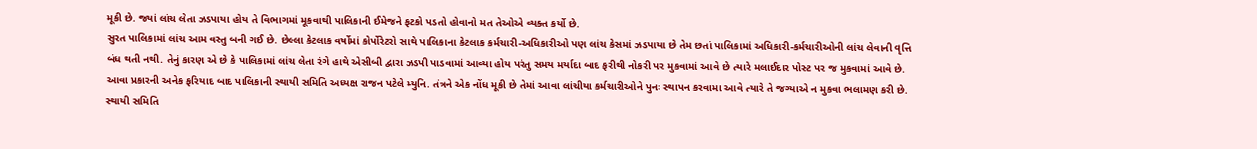મૂકી છે. જ્યાં લાંચ લેતા ઝડપાયા હોય તે વિભાગમાં મૂકવાથી પાલિકાની ઈમેજને ફટકો પડતો હોવાનો મત તેઓએ વ્યક્ત કર્યો છે.
સુરત પાલિકામાં લાંચ આમ વસ્તુ બની ગઈ છે. છેલ્લા કેટલાક વર્ષોમાં કોર્પોરેટરો સાથે પાલિકાના કેટલાક કર્મચારી-અધિકારીઓ પણ લાંચ કેસમાં ઝડપાયા છે તેમ છતાં પાલિકામાં અધિકારી-કર્મચારીઓની લાંચ લેવાની વૃત્તિ બંધ થતી નથી. તેનું કારણ એ છે કે પાલિકામાં લાંચ લેતા રંગે હાથે એસીબી દ્વારા ઝડપી પાડવામાં આવ્યા હોય પરંતુ સમય મર્યાદા બાદ ફરીથી નોકરી પર મુકવામાં આવે છે ત્યારે મલાઈદાર પોસ્ટ પર જ મુકવામાં આવે છે.
આવા પ્રકારની અનેક ફરિયાદ બાદ પાલિકાની સ્થાયી સમિતિ અધ્યક્ષ રાજન પટેલે મ્યુનિ. તંત્રને એક નોંધ મૂકી છે તેમાં આવા લાંચીયા કર્મચારીઓને પુનઃ સ્થાપન કરવામા આવે ત્યારે તે જગ્યાએ ન મુકવા ભલામણ કરી છે. સ્થાયી સમિતિ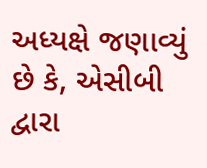અધ્યક્ષે જણાવ્યું છે કે, એસીબી દ્વારા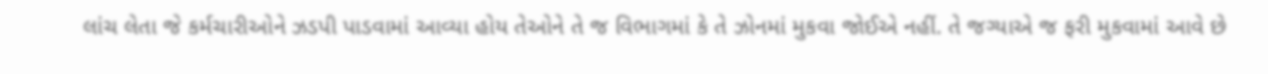લાંચ લેતા જે કર્મચારીઓને ઝડપી પાડવામાં આવ્યા હોય તેઓને તે જ વિભાગમાં કે તે ઝોનમાં મુકવા જોઈએ નહીં. તે જગ્યાએ જ ફરી મુકવામાં આવે છે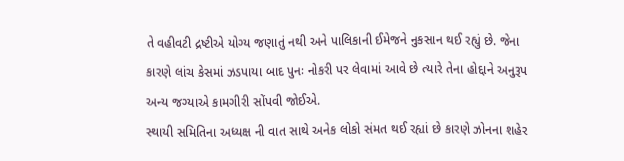તે વહીવટી દ્રષ્ટીએ યોગ્ય જણાતું નથી અને પાલિકાની ઈમેજને નુકસાન થઈ રહ્યું છે. જેના કારણે લાંચ કેસમાં ઝડપાયા બાદ પુનઃ નોકરી પર લેવામાં આવે છે ત્યારે તેના હોદ્દાને અનુરૂપ અન્ય જગ્યાએ કામગીરી સોંપવી જોઈએ.
સ્થાયી સમિતિના અધ્યક્ષ ની વાત સાથે અનેક લોકો સંમત થઈ રહ્યાં છે કારણે ઝોનના શહેર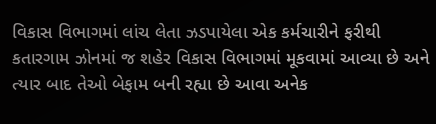વિકાસ વિભાગમાં લાંચ લેતા ઝડપાયેલા એક કર્મચારીને ફરીથી કતારગામ ઝોનમાં જ શહેર વિકાસ વિભાગમાં મૂકવામાં આવ્યા છે અને ત્યાર બાદ તેઓ બેફામ બની રહ્યા છે આવા અનેક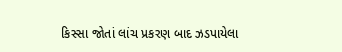કિસ્સા જોતાં લાંચ પ્રકરણ બાદ ઝડપાયેલા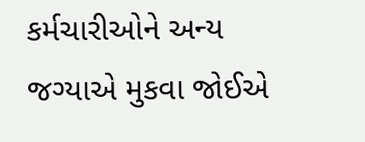કર્મચારીઓને અન્ય જગ્યાએ મુકવા જોઈએ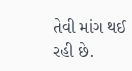તેવી માંગ થઈ રહી છે.